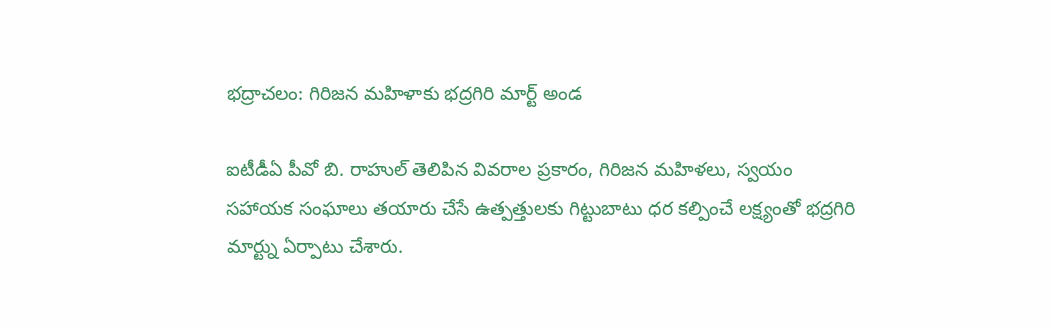భద్రాచలం: గిరిజన మహిళాకు భద్రగిరి మార్ట్ అండ

ఐటీడీఏ పీవో బి. రాహుల్ తెలిపిన వివరాల ప్రకారం, గిరిజన మహిళలు, స్వయం సహాయక సంఘాలు తయారు చేసే ఉత్పత్తులకు గిట్టుబాటు ధర కల్పించే లక్ష్యంతో భద్రగిరి మార్ట్ను ఏర్పాటు చేశారు.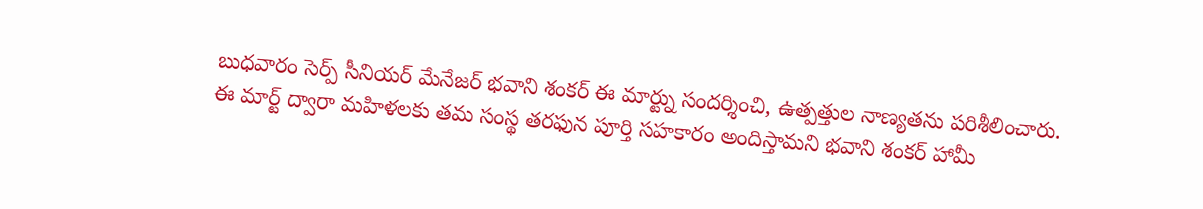బుధవారం సెర్ప్ సీనియర్ మేనేజర్ భవాని శంకర్ ఈ మార్ట్ను సందర్శించి, ఉత్పత్తుల నాణ్యతను పరిశీలించారు. ఈ మార్ట్ ద్వారా మహిళలకు తమ సంస్థ తరఫున పూర్తి సహకారం అందిస్తామని భవాని శంకర్ హామీ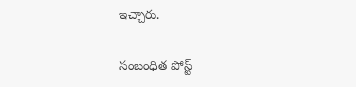ఇచ్చారు.

సంబంధిత పోస్ట్